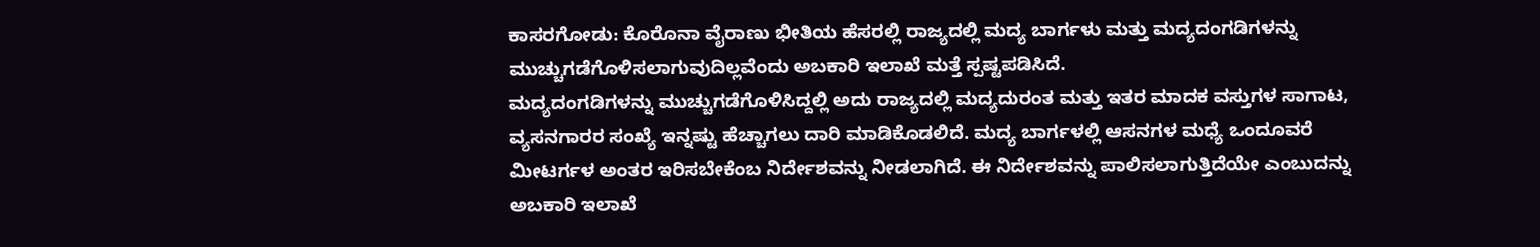ಕಾಸರಗೋಡು: ಕೊರೊನಾ ವೈರಾಣು ಭೀತಿಯ ಹೆಸರಲ್ಲಿ ರಾಜ್ಯದಲ್ಲಿ ಮದ್ಯ ಬಾರ್ಗಳು ಮತ್ತು ಮದ್ಯದಂಗಡಿಗಳನ್ನು ಮುಚ್ಚುಗಡೆಗೊಳಿಸಲಾಗುವುದಿಲ್ಲವೆಂದು ಅಬಕಾರಿ ಇಲಾಖೆ ಮತ್ತೆ ಸ್ಪಷ್ಟಪಡಿಸಿದೆ.
ಮದ್ಯದಂಗಡಿಗಳನ್ನು ಮುಚ್ಚುಗಡೆಗೊಳಿಸಿದ್ದಲ್ಲಿ ಅದು ರಾಜ್ಯದಲ್ಲಿ ಮದ್ಯದುರಂತ ಮತ್ತು ಇತರ ಮಾದಕ ವಸ್ತುಗಳ ಸಾಗಾಟ, ವ್ಯಸನಗಾರರ ಸಂಖ್ಯೆ ಇನ್ನಷ್ಟು ಹೆಚ್ಚಾಗಲು ದಾರಿ ಮಾಡಿಕೊಡಲಿದೆ. ಮದ್ಯ ಬಾರ್ಗಳಲ್ಲಿ ಆಸನಗಳ ಮಧ್ಯೆ ಒಂದೂವರೆ ಮೀಟರ್ಗಳ ಅಂತರ ಇರಿಸಬೇಕೆಂಬ ನಿರ್ದೇಶವನ್ನು ನೀಡಲಾಗಿದೆ. ಈ ನಿರ್ದೇಶವನ್ನು ಪಾಲಿಸಲಾಗುತ್ತಿದೆಯೇ ಎಂಬುದನ್ನು ಅಬಕಾರಿ ಇಲಾಖೆ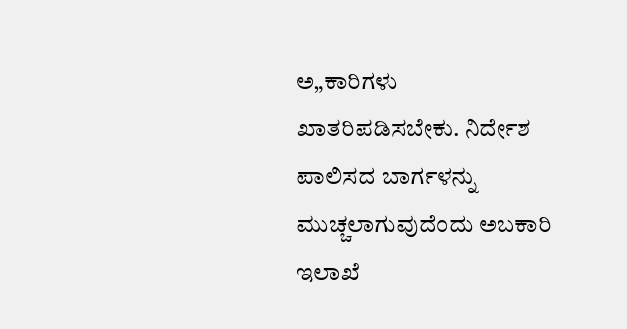ಅ„ಕಾರಿಗಳು ಖಾತರಿಪಡಿಸಬೇಕು. ನಿರ್ದೇಶ ಪಾಲಿಸದ ಬಾರ್ಗಳನ್ನು ಮುಚ್ಚಲಾಗುವುದೆಂದು ಅಬಕಾರಿ ಇಲಾಖೆ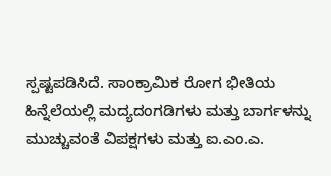ಸ್ಪಷ್ಟಪಡಿಸಿದೆ. ಸಾಂಕ್ರಾಮಿಕ ರೋಗ ಭೀತಿಯ ಹಿನ್ನೆಲೆಯಲ್ಲಿ ಮದ್ಯದಂಗಡಿಗಳು ಮತ್ತು ಬಾರ್ಗಳನ್ನು ಮುಚ್ಚುವಂತೆ ವಿಪಕ್ಷಗಳು ಮತ್ತು ಐ.ಎಂ.ಎ.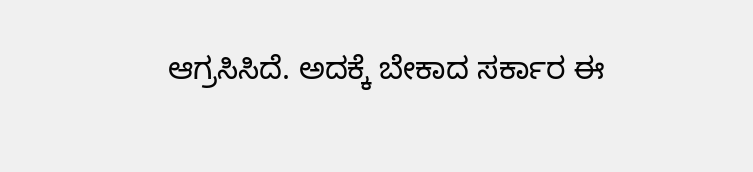ಆಗ್ರಸಿಸಿದೆ. ಅದಕ್ಕೆ ಬೇಕಾದ ಸರ್ಕಾರ ಈ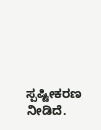ಸ್ಪಷ್ಟೀಕರಣ ನೀಡಿದೆ.